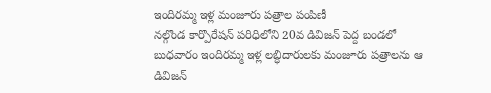ఇందిరమ్మ ఇళ్ల మంజూరు పత్రాల పంపిణీ
నల్గొండ కార్పొరేషన్ పరిధిలోని 20వ డివిజన్ పెద్ద బండలో బుధవారం ఇందిరమ్మ ఇళ్ల లబ్ధిదారులకు మంజూరు పత్రాలను ఆ డివిజన్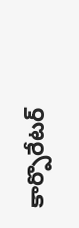కార్పొరేటర్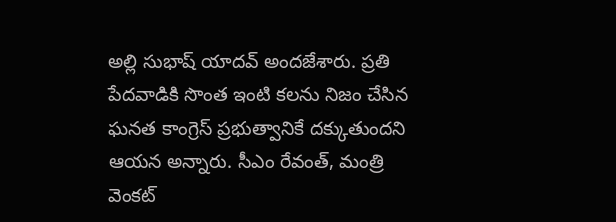అల్లి సుభాష్ యాదవ్ అందజేశారు. ప్రతి పేదవాడికి సొంత ఇంటి కలను నిజం చేసిన ఘనత కాంగ్రెస్ ప్రభుత్వానికే దక్కుతుందని ఆయన అన్నారు. సీఎం రేవంత్, మంత్రి వెంకట్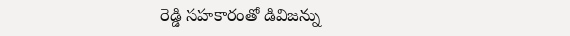రెడ్డి సహకారంతో డివిజన్ను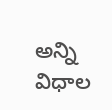అన్ని విధాల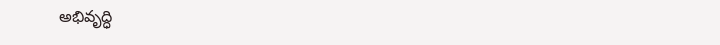అభివృద్ధి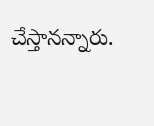చేస్తానన్నారు.